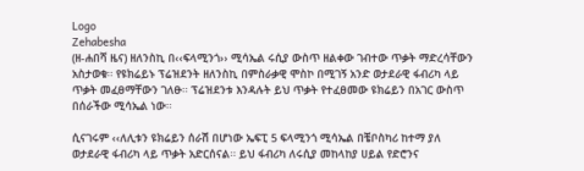Logo
Zehabesha
(ዘ-ሐበሻ ዜና) ዘለንስኪ በ‹‹ፍላሚንጎ›› ሚሳኤል ሩሲያ ውስጥ ዘልቀው ገብተው ጥቃት ማድረሳቸውን አስታወቁ፡፡ የዩክሬይኑ ፕሬዝደንት ዘለንስኪ በምስራቃዊ ሞስኮ በሚገኝ አንድ ወታደራዊ ፋብሪካ ላይ ጥቃት መፈፀማቸውን ገለፁ፡፡ ፕሬዝደንቱ እንዳሉት ይህ ጥቃት የተፈፀመው ዩክሬይን በአገር ውስጥ በሰራችው ሚሳኤል ነው፡፡

ሲናገሩም ‹‹ለሊቱን ዩክሬይን ሰራሽ በሆነው ኤፍፒ 5 ፍላሚንጎ ሚሳኤል በቼቦስካሪ ከተማ ያለ ወታደራዊ ፋብሪካ ላይ ጥቃት አድርሰናል፡፡ ይህ ፋብሪካ ለሩሲያ መከላከያ ሀይል የድሮንና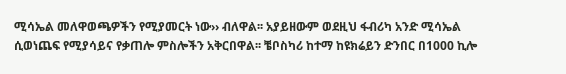ሚሳኤል መለዋወጫዎችን የሚያመርት ነው›› ብለዋል፡፡ አያይዘውም ወደዚህ ፋብሪካ አንድ ሚሳኤል ሲወነጨፍ የሚያሳይና የቃጠሎ ምስሎችን አቅርበዋል፡፡ ቼቦስካሪ ከተማ ከዩክሬይን ድንበር በ1000 ኪሎ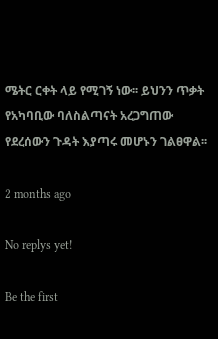ሜትር ርቀት ላይ የሚገኝ ነው፡፡ ይህንን ጥቃት የአካባቢው ባለስልጣናት አረጋግጠው የደረሰውን ጉዳት እያጣሩ መሆኑን ገልፀዋል፡፡

2 months ago

No replys yet!

Be the first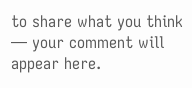to share what you think — your comment will appear here.